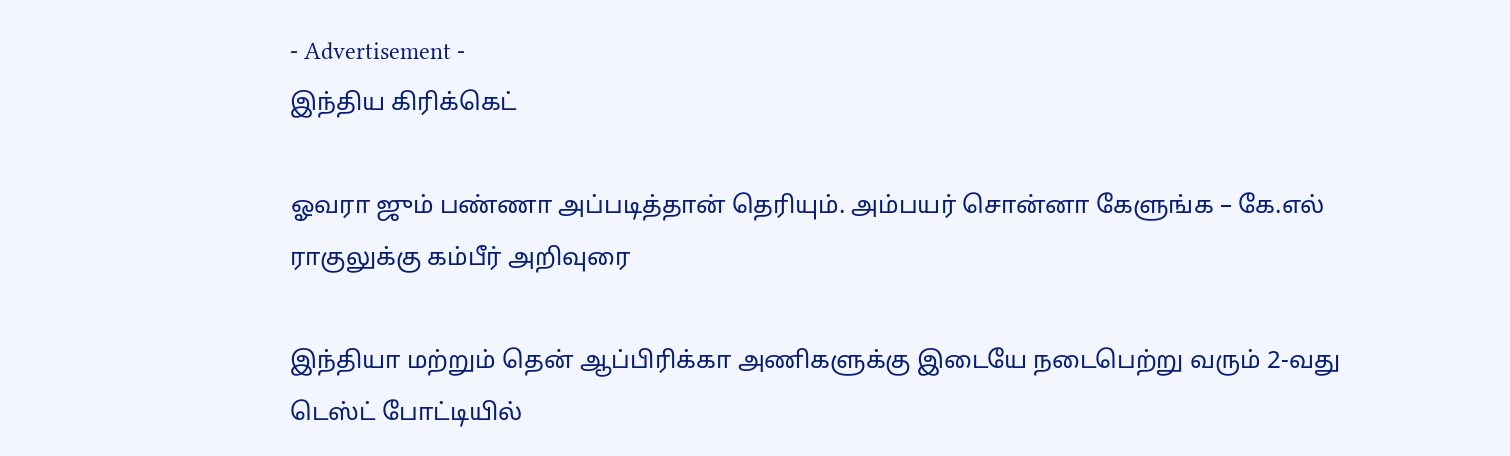- Advertisement -
இந்திய கிரிக்கெட்

ஓவரா ஜும் பண்ணா அப்படித்தான் தெரியும். அம்பயர் சொன்னா கேளுங்க – கே.எல் ராகுலுக்கு கம்பீர் அறிவுரை

இந்தியா மற்றும் தென் ஆப்பிரிக்கா அணிகளுக்கு இடையே நடைபெற்று வரும் 2-வது டெஸ்ட் போட்டியில்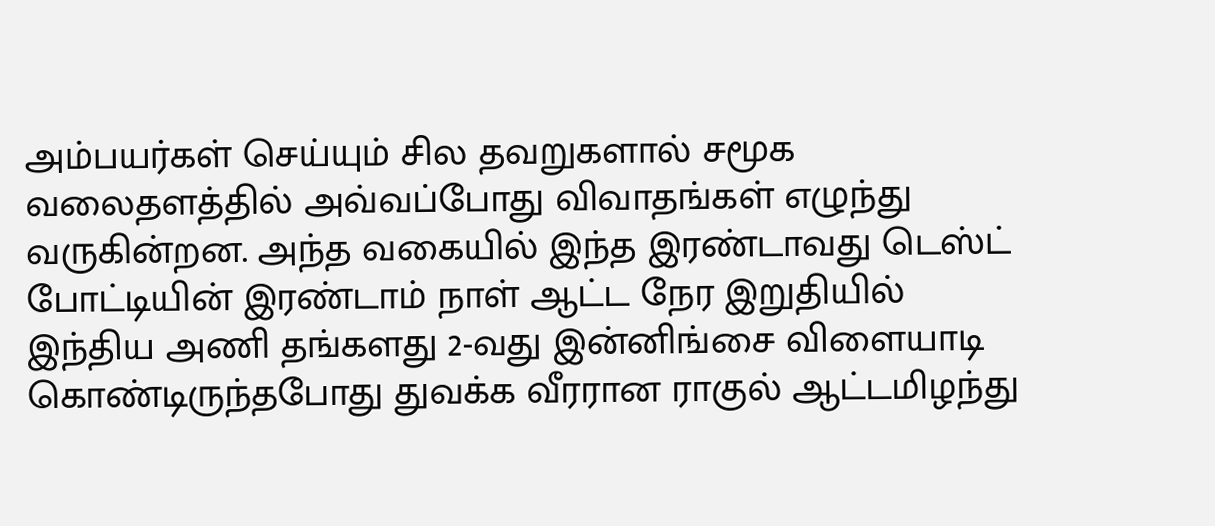அம்பயர்கள் செய்யும் சில தவறுகளால் சமூக வலைதளத்தில் அவ்வப்போது விவாதங்கள் எழுந்து வருகின்றன. அந்த வகையில் இந்த இரண்டாவது டெஸ்ட் போட்டியின் இரண்டாம் நாள் ஆட்ட நேர இறுதியில் இந்திய அணி தங்களது 2-வது இன்னிங்சை விளையாடி கொண்டிருந்தபோது துவக்க வீரரான ராகுல் ஆட்டமிழந்து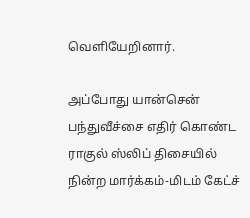வெளியேறினார்.

அப்போது யான்சென் பந்துவீச்சை எதிர் கொண்ட ராகுல் ஸ்லிப் திசையில் நின்ற மார்க்கம்-மிடம் கேட்ச்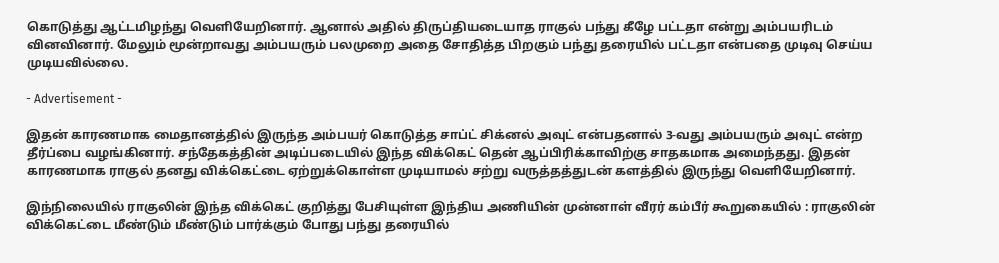கொடுத்து ஆட்டமிழந்து வெளியேறினார். ஆனால் அதில் திருப்தியடையாத ராகுல் பந்து கீழே பட்டதா என்று அம்பயரிடம் வினவினார். மேலும் மூன்றாவது அம்பயரும் பலமுறை அதை சோதித்த பிறகும் பந்து தரையில் பட்டதா என்பதை முடிவு செய்ய முடியவில்லை.

- Advertisement -

இதன் காரணமாக மைதானத்தில் இருந்த அம்பயர் கொடுத்த சாப்ட் சிக்னல் அவுட் என்பதனால் 3-வது அம்பயரும் அவுட் என்ற தீர்ப்பை வழங்கினார். சந்தேகத்தின் அடிப்படையில் இந்த விக்கெட் தென் ஆப்பிரிக்காவிற்கு சாதகமாக அமைந்தது. இதன் காரணமாக ராகுல் தனது விக்கெட்டை ஏற்றுக்கொள்ள முடியாமல் சற்று வருத்தத்துடன் களத்தில் இருந்து வெளியேறினார்.

இந்நிலையில் ராகுலின் இந்த விக்கெட் குறித்து பேசியுள்ள இந்திய அணியின் முன்னாள் வீரர் கம்பீர் கூறுகையில் : ராகுலின் விக்கெட்டை மீண்டும் மீண்டும் பார்க்கும் போது பந்து தரையில்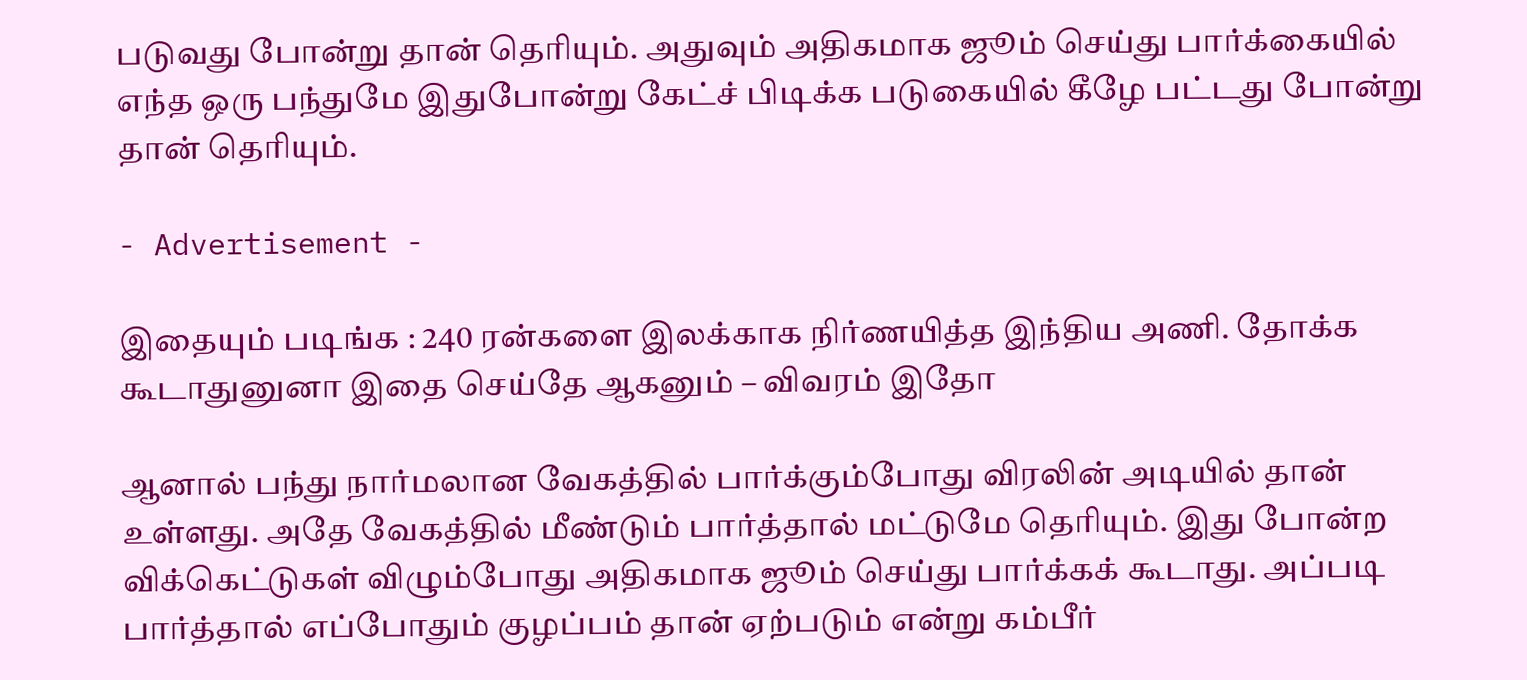படுவது போன்று தான் தெரியும். அதுவும் அதிகமாக ஜூம் செய்து பார்க்கையில் எந்த ஒரு பந்துமே இதுபோன்று கேட்ச் பிடிக்க படுகையில் கீழே பட்டது போன்று தான் தெரியும்.

- Advertisement -

இதையும் படிங்க : 240 ரன்களை இலக்காக நிர்ணயித்த இந்திய அணி. தோக்க கூடாதுனுனா இதை செய்தே ஆகனும் – விவரம் இதோ

ஆனால் பந்து நார்மலான வேகத்தில் பார்க்கும்போது விரலின் அடியில் தான் உள்ளது. அதே வேகத்தில் மீண்டும் பார்த்தால் மட்டுமே தெரியும். இது போன்ற விக்கெட்டுகள் விழும்போது அதிகமாக ஜூம் செய்து பார்க்கக் கூடாது. அப்படி பார்த்தால் எப்போதும் குழப்பம் தான் ஏற்படும் என்று கம்பீர்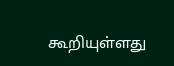கூறியுள்ளது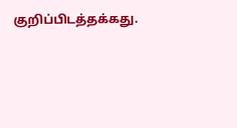குறிப்பிடத்தக்கது.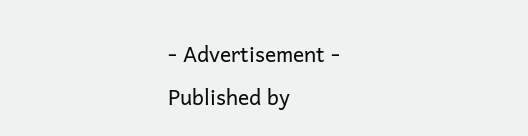- Advertisement -
Published by